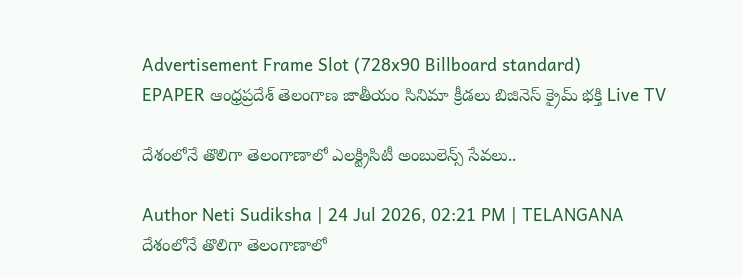Advertisement Frame Slot (728x90 Billboard standard)
EPAPER ఆంధ్రప్రదేశ్ తెలంగాణ జాతీయం సినిమా క్రీడలు బిజినెస్ క్రైమ్ భక్తి Live TV

దేశంలోనే తొలిగా తెలంగాణాలో ఎలక్ట్రిసిటీ అంబులెన్స్ సేవలు..

Author Neti Sudiksha | 24 Jul 2026, 02:21 PM | TELANGANA
దేశంలోనే తొలిగా తెలంగాణాలో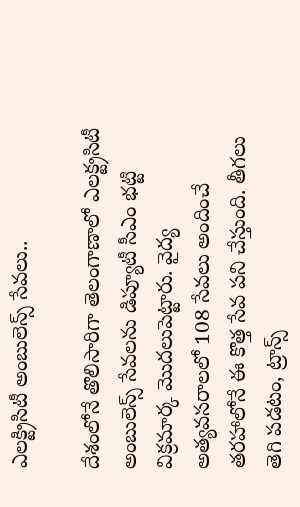ఎలక్ట్రిసిటీ అంబులెన్స్ సేవలు..

దేశంలోనే తొలిసారిగా తెలంగాణాలో ఎలక్ట్రసిటీ అంబులెన్స్ సేవలను డిప్యూటీ సీఎం భట్టి విక్రమార్క మొదలుపెట్టారు. వైద్య అత్యవసరాలలో 108 సేవలు అందించే తరహాలోనే ఈ కొత్త సేవ పని చేస్తుంది. తీగలు తెగి పడటం, ట్రాన్స్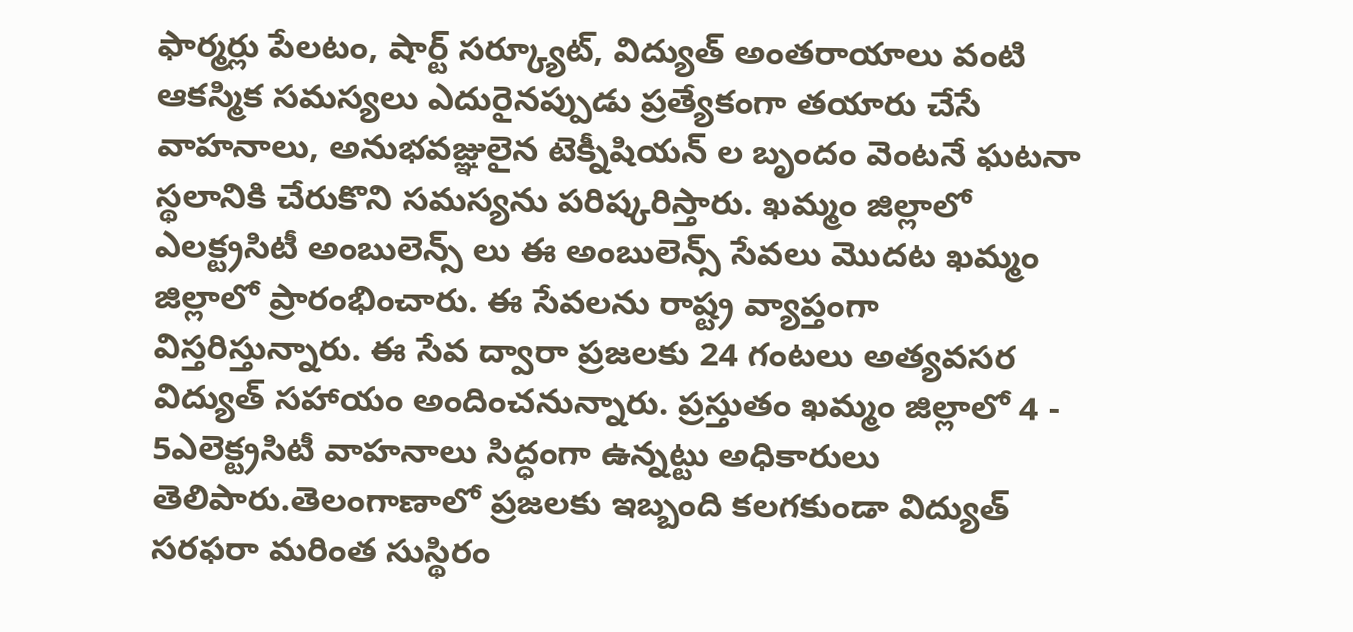ఫార్మర్లు పేలటం, షార్ట్ సర్క్యూట్, విద్యుత్ అంతరాయాలు వంటి ఆకస్మిక సమస్యలు ఎదురైనప్పుడు ప్రత్యేకంగా తయారు చేసే వాహనాలు, అనుభవజ్ఞులైన టెక్నీషియన్ ల బృందం వెంటనే ఘటనా స్థలానికి చేరుకొని సమస్యను పరిష్కరిస్తారు. ఖమ్మం జిల్లాలో ఎలక్ట్రసిటీ అంబులెన్స్ లు ఈ అంబులెన్స్ సేవలు మొదట ఖమ్మం జిల్లాలో ప్రారంభించారు. ఈ సేవలను రాష్ట్ర వ్యాప్తంగా విస్తరిస్తున్నారు. ఈ సేవ ద్వారా ప్రజలకు 24 గంటలు అత్యవసర విద్యుత్ సహాయం అందించనున్నారు. ప్రస్తుతం ఖమ్మం జిల్లాలో 4 - 5ఎలెక్ట్రసిటీ వాహనాలు సిద్ధంగా ఉన్నట్టు అధికారులు తెలిపారు.తెలంగాణాలో ప్రజలకు ఇబ్బంది కలగకుండా విద్యుత్ సరఫరా మరింత సుస్థిరం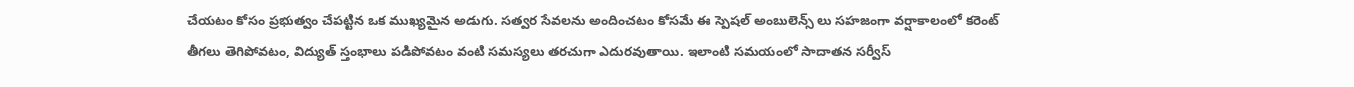చేయటం కోసం ప్రభుత్వం చేపట్టిన ఒక ముఖ్యమైన అడుగు. సత్వర సేవలను అందించటం కోసమే ఈ స్పెషల్ అంబులెన్స్ లు సహజంగా వర్షాకాలంలో కరెంట్ తీగలు తెగిపోవటం, విద్యుత్ స్తంభాలు పడిపోవటం వంటి సమస్యలు తరచుగా ఎదురవుతాయి. ఇలాంటి సమయంలో సాదాతన సర్వీస్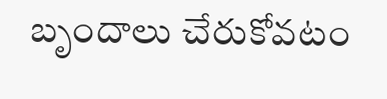బృందాలు చేరుకోవటం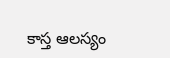కాస్త ఆలస్యం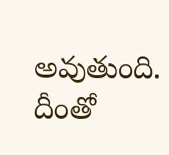అవుతుంది. దీంతో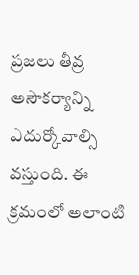ప్రజలు తీవ్ర అసౌకర్యాన్ని ఎదుర్కోవాల్సి వస్తుంది. ఈ క్రమంలో అలాంటి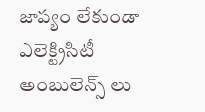జాప్యం లేకుండా ఎలెక్ట్రిసిటీ అంబులెన్స్ లు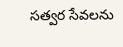సత్వర సేవలను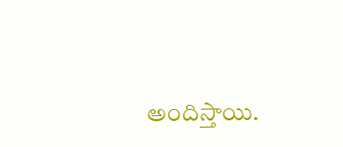అందిస్తాయి.